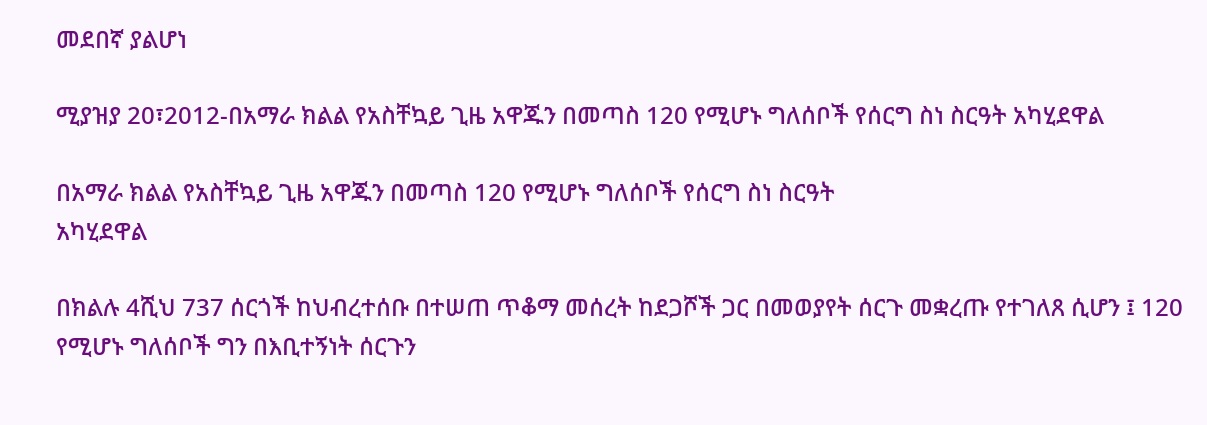መደበኛ ያልሆነ

ሚያዝያ 20፣2012-በአማራ ክልል የአስቸኳይ ጊዜ አዋጁን በመጣስ 120 የሚሆኑ ግለሰቦች የሰርግ ስነ ስርዓት አካሂደዋል

በአማራ ክልል የአስቸኳይ ጊዜ አዋጁን በመጣስ 120 የሚሆኑ ግለሰቦች የሰርግ ስነ ስርዓት
አካሂደዋል

በክልሉ 4ሺህ 737 ሰርጎች ከህብረተሰቡ በተሠጠ ጥቆማ መሰረት ከደጋሾች ጋር በመወያየት ሰርጉ መቋረጡ የተገለጸ ሲሆን ፤ 120 የሚሆኑ ግለሰቦች ግን በእቢተኝነት ሰርጉን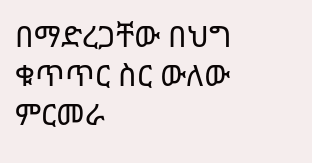በማድረጋቸው በህግ ቁጥጥር ስር ውለው ምርመራ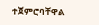ተጀምሮባቸዋል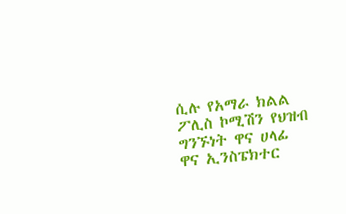ሲሉ የአማራ ክልል ፖሊስ ኮሚሽን የህዝብ ግንኙነት ዋና ሀላፊ ዋና ኢንስፔክተር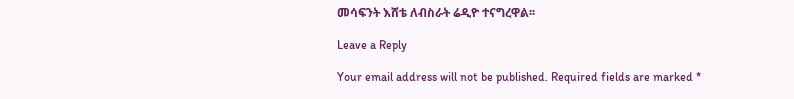መሳፍንት እሸቴ ለብስራት ሬዲዮ ተናግረዋል፡፡

Leave a Reply

Your email address will not be published. Required fields are marked *